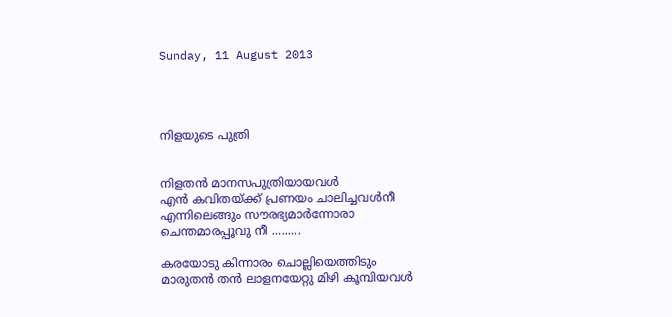Sunday, 11 August 2013




നിളയുടെ പുത്രി


നിളതന്‍ മാനസപുത്രിയായവള്‍
എന്‍ കവിതയ്ക്ക് പ്രണയം ചാലിച്ചവള്‍നീ
എന്നിലെങ്ങും സൗരഭ്യമാര്‍ന്നോരാ
ചെന്തമാരപ്പൂവു നീ .........

കരയോടു കിന്നാരം ചൊല്ലിയെത്തിടും
മാരുതന്‍ തന്‍ ലാളനയേറ്റു മിഴി കൂമ്പിയവള്‍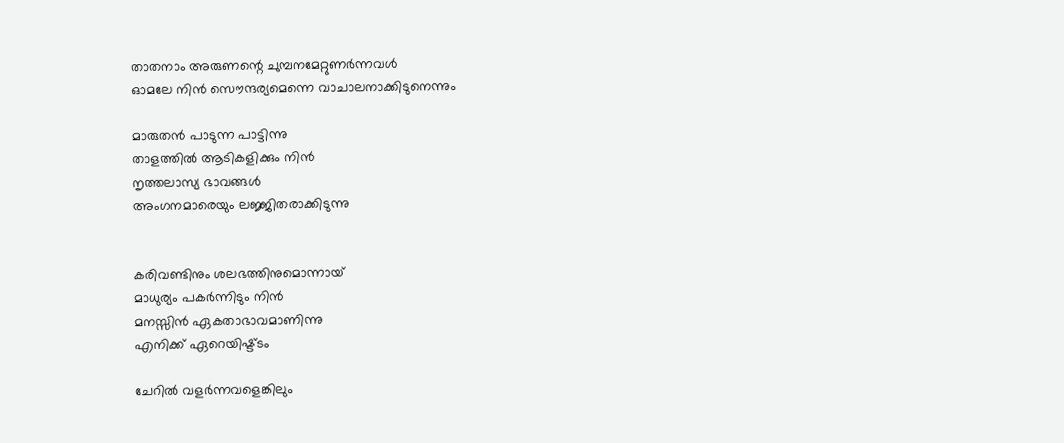താതനാം അരുണന്റെ ചുമ്പനമേറ്റുണര്‍ന്നവള്‍
ഓമലേ നിന്‍ സൌന്ദര്യമെന്നെ വാചാലനാക്കിടുനെന്നും

മാരുതന്‍ പാടുന്ന പാട്ടിന്നു
താളത്തില്‍ ആടികളിക്കും നിന്‍
നൃത്തലാസ്യ ഭാവങ്ങള്‍
അംഗനമാരെയും ലജ്ജിതരാക്കിടുന്നു


കരിവണ്ടിനും ശലഭത്തിനുമൊന്നായ്‌
മാധുര്യം പകര്‍ന്നിടും നിന്‍
മനസ്സിന്‍ ഏകതാഭാവമാണിന്നു
എനിക്ക് ഏറെയിഷ്ട്ടം

ചേറില്‍ വളര്‍ന്നവളെങ്കിലും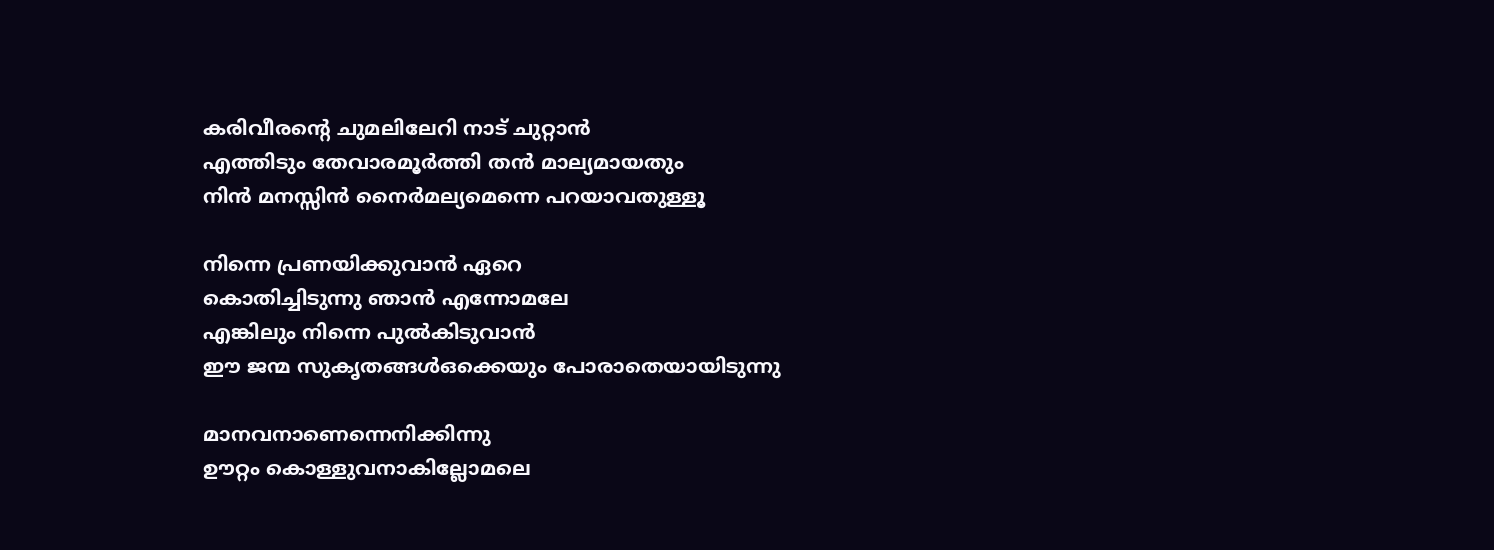കരിവീരന്റെ ചുമലിലേറി നാട് ചുറ്റാന്‍
എത്തിടും തേവാരമൂര്‍ത്തി തന്‍ മാല്യമായതും
നിന്‍ മനസ്സിന്‍ നൈര്‍മല്യമെന്നെ പറയാവതുള്ളൂ

നിന്നെ പ്രണയിക്കുവാന്‍ ഏറെ
കൊതിച്ചിടുന്നു ഞാന്‍ എന്നോമലേ
എങ്കിലും നിന്നെ പുല്‍കിടുവാന്‍
ഈ ജന്മ സുകൃതങ്ങള്‍ഒക്കെയും പോരാതെയായിടുന്നു

മാനവനാണെന്നെനിക്കിന്നു
ഊറ്റം കൊള്ളുവനാകില്ലോമലെ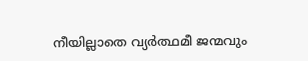നീയില്ലാതെ വ്യര്‍ത്ഥമീ ജന്മവും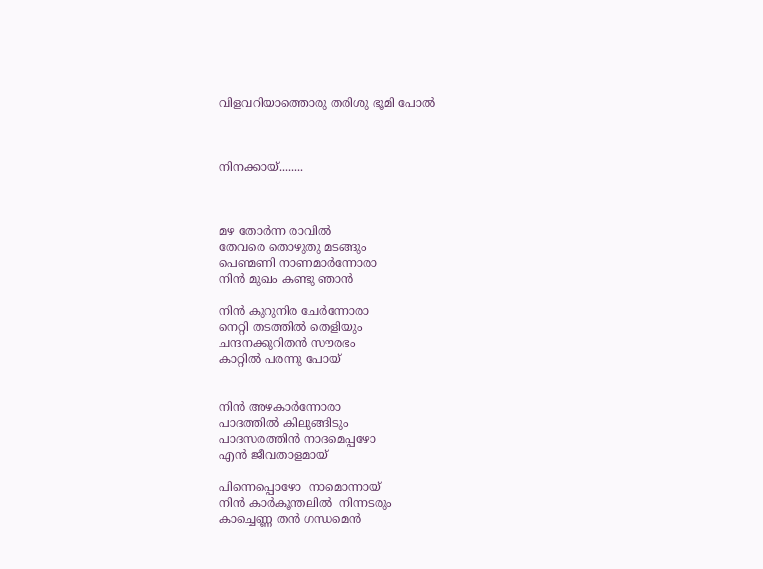വിളവറിയാത്തൊരു തരിശു ഭൂമി പോല്‍



നിനക്കായ്‌........



മഴ തോര്‍ന്ന രാവില്‍
തേവരെ തൊഴുതു മടങ്ങും
പെണ്മണി നാണമാര്‍ന്നോരാ
നിന്‍ മുഖം കണ്ടു ഞാന്‍

നിന്‍ കുറുനിര ചേര്‍ന്നോരാ
നെറ്റി തടത്തില്‍ തെളിയും
ചന്ദനക്കുറിതന്‍ സൗരഭം
കാറ്റില്‍ പരന്നു പോയ്‌


നിന്‍ അഴകാര്‍ന്നോരാ
പാദത്തില്‍ കിലുങ്ങിടും
പാദസരത്തിന്‍ നാദമെപ്പഴോ
എന്‍ ജീവതാളമായ്

പിന്നെപ്പൊഴോ  നാമൊന്നായ്
നിന്‍ കാര്‍കൂന്തലില്‍  നിന്നടരും
കാച്ചെണ്ണ തന്‍ ഗന്ധമെന്‍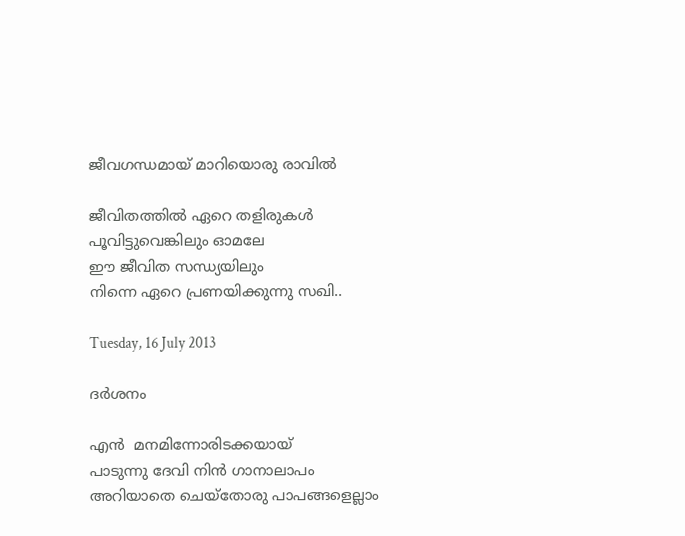ജീവഗന്ധമായ് മാറിയൊരു രാവില്‍

ജീവിതത്തില്‍ ഏറെ തളിരുകള്‍
പൂവിട്ടുവെങ്കിലും ഓമലേ
ഈ ജീവിത സന്ധ്യയിലും
നിന്നെ ഏറെ പ്രണയിക്കുന്നു സഖി..

Tuesday, 16 July 2013

ദര്‍ശനം

എന്‍  മനമിന്നോരിടക്കയായ്
പാടുന്നു ദേവി നിന്‍ ഗാനാലാപം
അറിയാതെ ചെയ്തോരു പാപങ്ങളെല്ലാം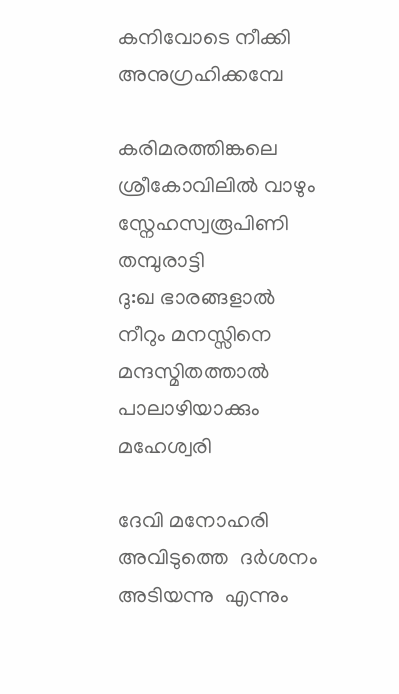കനിവോടെ നീക്കി അനുഗ്രഹിക്കമ്പേ

കരിമരത്തിങ്കലെ ശ്രീകോവിലില്‍ വാഴും
സ്നേഹസ്വരൂപിണി തമ്പുരാട്ടി
ദു:ഖ ഭാരങ്ങളാല്‍ നീറും മനസ്സിനെ
മന്ദസ്മിതത്താല്‍ പാലാഴിയാക്കും മഹേശ്വരി

ദേവി മനോഹരി അവിടുത്തെ  ദര്‍ശനം
അടിയന്നു  എന്നും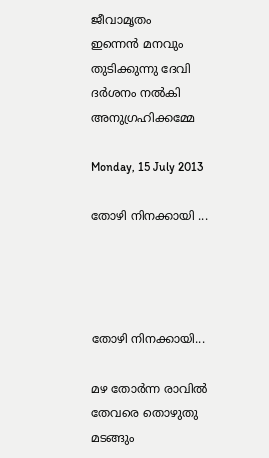ജീവാമൃതം
ഇന്നെന്‍ മനവും തുടിക്കുന്നു ദേവി
ദര്‍ശനം നല്‍കി അനുഗ്രഹിക്കമ്മേ

Monday, 15 July 2013

തോഴി നിനക്കായി ...




തോഴി നിനക്കായി...

മഴ തോര്‍ന്ന രാവില്‍
തേവരെ തൊഴുതു മടങ്ങും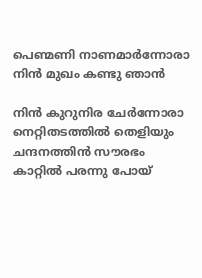പെണ്മണി നാണമാര്‍ന്നോരാ
നിന്‍ മുഖം കണ്ടു ഞാന്‍

നിന്‍ കുറുനിര ചേര്‍ന്നോരാ
നെറ്റിതടത്തില്‍ തെളിയും
ചന്ദനത്തിന്‍ സൗരഭം
കാറ്റില്‍ പരന്നു പോയ്‌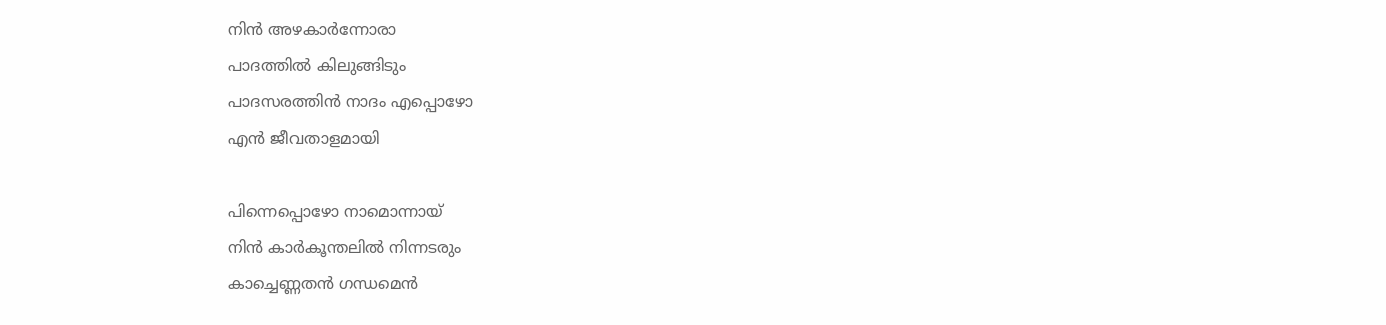നിന്‍ അഴകാര്‍ന്നോരാ
പാദത്തില്‍ കിലുങ്ങിടും
പാദസരത്തിന്‍ നാദം എപ്പൊഴോ
എന്‍ ജീവതാളമായി

പിന്നെപ്പൊഴോ നാമൊന്നായ്
നിന്‍ കാര്‍കൂന്തലില്‍ നിന്നടരും
കാച്ചെണ്ണതന്‍ ഗന്ധമെന്‍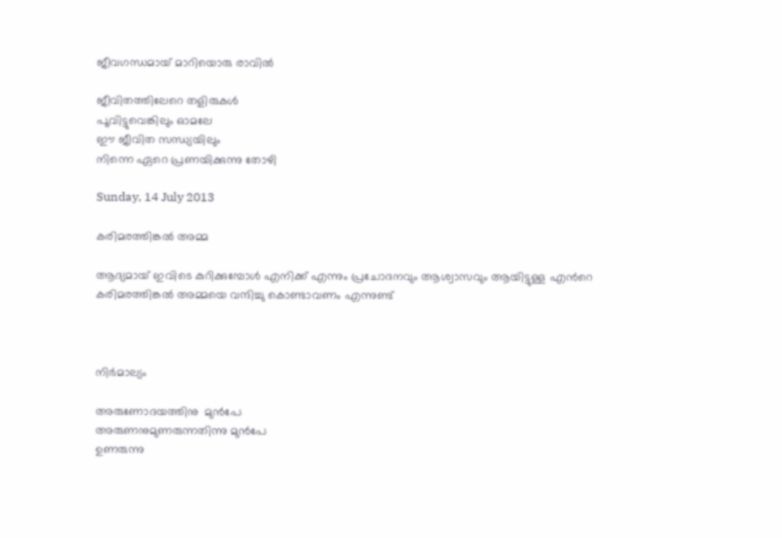ജീവഗന്ധമായ് മാറിയൊരു രാവില്‍

ജീവിതത്തിലേറെ തളിരുകള്‍
പൂവിട്ടുവെങ്കിലും ഓമലേ
ഈ ജീവിത സന്ധ്യയിലും
നിന്നെ ഏറെ പ്രണയിക്കുന്നു തോഴി

Sunday, 14 July 2013

കരിമരത്തിങ്കല്‍ അമ്മ

ആദ്യമായ് ഇവിടെ കുറിക്കുമ്പോള്‍ എനിക്ക് എന്നും പ്രചോദനവും ആശ്വാസവും ആയിട്ടുള്ള എന്‍റെ കരിമരത്തിങ്കല്‍ അമ്മയെ വന്ദിച്ചു കൊണ്ടാവണം എന്നുണ്ട്



നിര്‍മാല്യം

അരുണോദയത്തിനു  മുന്‍പേ
അരുണനുമുണരുന്നതിന്നു മുന്‍പേ
ഉണരുന്നു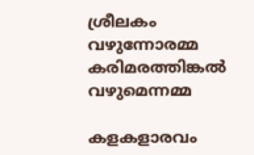ശ്രീലകം വഴുന്നോരമ്മ
കരിമരത്തിങ്കല്‍ വഴുമെന്നമ്മ

കളകളാരവം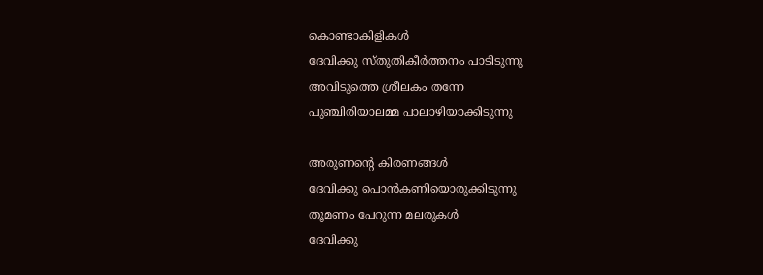കൊണ്ടാകിളികള്‍
ദേവിക്കു സ്തുതികീര്‍ത്തനം പാടിടുന്നു
അവിടുത്തെ ശ്രീലകം തന്നേ
പുഞ്ചിരിയാലമ്മ പാലാഴിയാക്കിടുന്നു

അരുണന്‍റെ കിരണങ്ങള്‍
ദേവിക്കു പൊന്‍കണിയൊരുക്കിടുന്നു
തൂമണം പേറുന്ന മലരുകള്‍
ദേവിക്കു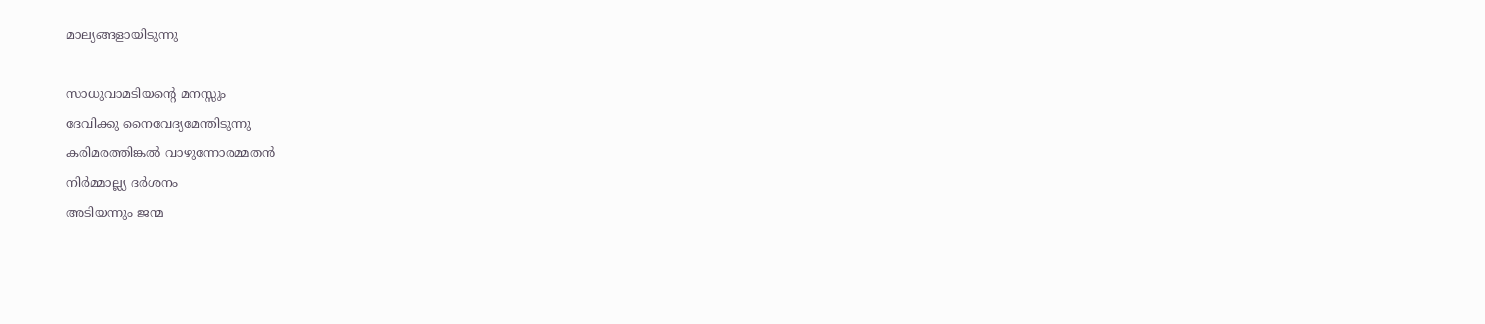മാല്യങ്ങളായിടുന്നു

സാധുവാമടിയന്‍റെ മനസ്സും
ദേവിക്കു നൈവേദ്യമേന്തിടുന്നു
കരിമരത്തിങ്കല്‍ വാഴുന്നോരമ്മതന്‍
നിര്‍മ്മാല്ല്യ ദര്‍ശനം
അടിയന്നും ജന്മ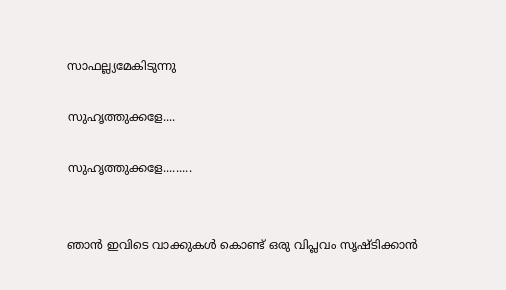സാഫല്ല്യമേകിടുന്നു

സുഹൃത്തുക്കളേ....

സുഹൃത്തുക്കളേ.........


ഞാന്‍ ഇവിടെ വാക്കുകള്‍ കൊണ്ട് ഒരു വിപ്ലവം സൃഷ്ടിക്കാന്‍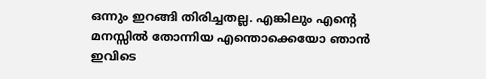ഒന്നും ഇറങ്ങി തിരിച്ചതല്ല. എങ്കിലും എന്‍റെ മനസ്സില്‍ തോന്നിയ എന്തൊക്കെയോ ഞാന്‍ ഇവിടെ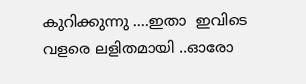കുറിക്കുന്നു ....ഇതാ  ഇവിടെ വളരെ ലളിതമായി ..ഓരോ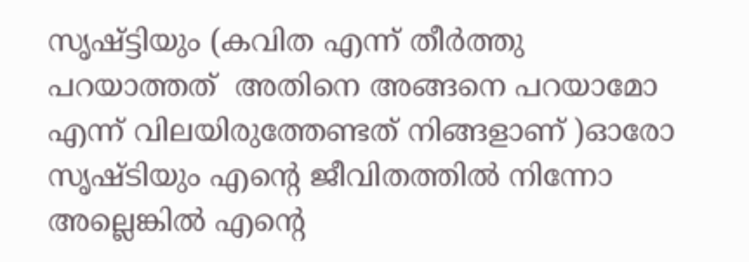സൃഷ്ട്ടിയും (കവിത എന്ന് തീര്‍ത്തു പറയാത്തത്  അതിനെ അങ്ങനെ പറയാമോ എന്ന് വിലയിരുത്തേണ്ടത് നിങ്ങളാണ് )ഓരോ സൃഷ്ടിയും എന്‍റെ ജീവിതത്തില്‍ നിന്നോ അല്ലെങ്കില്‍ എന്‍റെ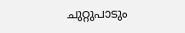ചുറ്റുപാടും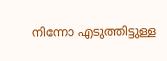നിന്നോ എടുത്തിട്ടുള്ള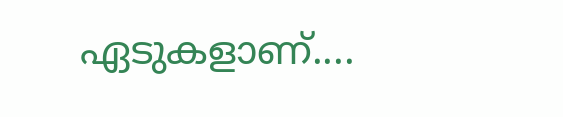ഏടുകളാണ്....